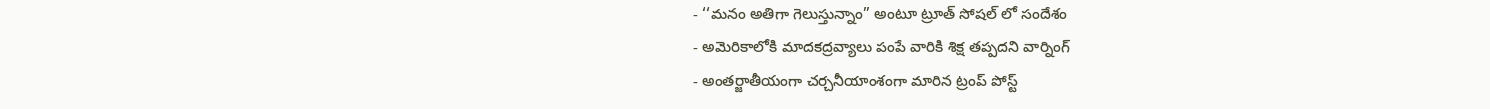- ‘‘మనం అతిగా గెలుస్తున్నాం” అంటూ ట్రూత్ సోషల్ లో సందేశం
- అమెరికాలోకి మాదకద్రవ్యాలు పంపే వారికి శిక్ష తప్పదని వార్నింగ్
- అంతర్జాతీయంగా చర్చనీయాంశంగా మారిన ట్రంప్ పోస్ట్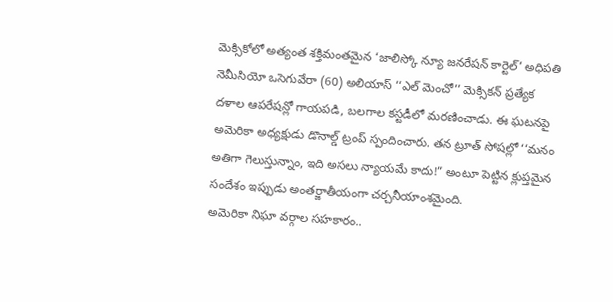మెక్సికోలో అత్యంత శక్తిమంతమైన ‘జాలిస్కో న్యూ జనరేషన్ కార్టెల్’ అధిపతి నెమీసియో ఒసెగువేరా (60) అలియాస్ ‘‘ఎల్ మెంచో’’ మెక్సికన్ ప్రత్యేక దళాల ఆపరేషన్లో గాయపడి, బలగాల కస్టడీలో మరణించాడు. ఈ ఘటనపై అమెరికా అధ్యక్షుడు డొనాల్డ్ ట్రంప్ స్పందించారు. తన ట్రూత్ సోషల్లో ‘‘మనం అతిగా గెలుస్తున్నాం, ఇది అసలు న్యాయమే కాదు!” అంటూ పెట్టిన క్లుప్తమైన సందేశం ఇప్పుడు అంతర్జాతీయంగా చర్చనీయాంశమైంది.
అమెరికా నిఘా వర్గాల సహకారం..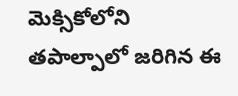మెక్సికోలోని తపాల్పాలో జరిగిన ఈ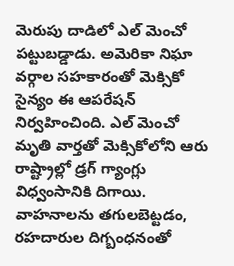మెరుపు దాడిలో ఎల్ మెంచో పట్టుబడ్డాడు. అమెరికా నిఘా వర్గాల సహకారంతో మెక్సికో సైన్యం ఈ ఆపరేషన్ నిర్వహించింది. ఎల్ మెంచో మృతి వార్తతో మెక్సికోలోని ఆరు రాష్ట్రాల్లో డ్రగ్ గ్యాంగ్లు విధ్వంసానికి దిగాయి. వాహనాలను తగులబెట్టడం, రహదారుల దిగ్బంధనంతో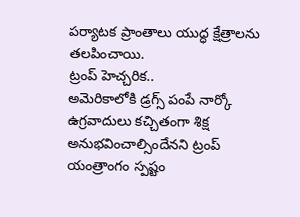పర్యాటక ప్రాంతాలు యుద్ధ క్షేత్రాలను తలపించాయి.
ట్రంప్ హెచ్చరిక..
అమెరికాలోకి డ్రగ్స్ పంపే నార్కో ఉగ్రవాదులు కచ్చితంగా శిక్ష అనుభవించాల్సిందేనని ట్రంప్ యంత్రాంగం స్పష్టం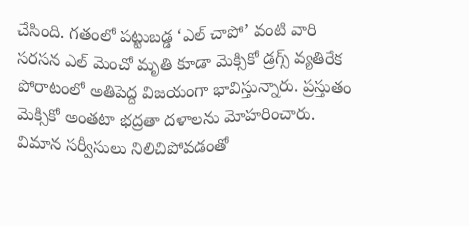చేసింది. గతంలో పట్టుబడ్డ ‘ఎల్ చాపో’ వంటి వారి సరసన ఎల్ మెంచో మృతి కూడా మెక్సికో డ్రగ్స్ వ్యతిరేక పోరాటంలో అతిపెద్ద విజయంగా భావిస్తున్నారు. ప్రస్తుతం మెక్సికో అంతటా భద్రతా దళాలను మోహరించారు. విమాన సర్వీసులు నిలిచిపోవడంతో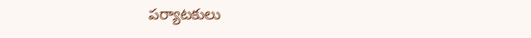పర్యాటకులు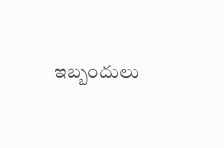ఇబ్బందులు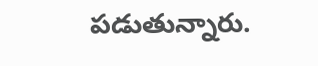పడుతున్నారు.